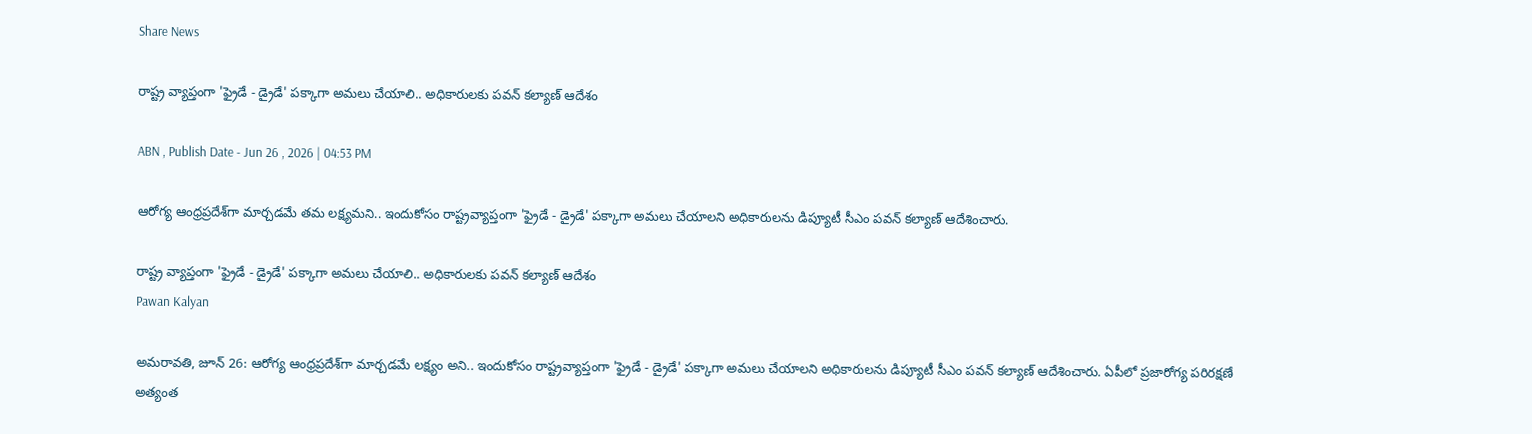Share News

రాష్ట్ర వ్యాప్తంగా 'ఫ్రైడే - డ్రైడే' పక్కాగా అమలు చేయాలి.. అధికారులకు పవన్ కల్యాణ్ ఆదేశం

ABN , Publish Date - Jun 26 , 2026 | 04:53 PM

ఆరోగ్య ఆంధ్రప్రదేశ్‌గా మార్చడమే తమ లక్ష్యమని.. ఇందుకోసం రాష్ట్రవ్యాప్తంగా 'ఫ్రైడే - డ్రైడే' పక్కాగా అమలు చేయాలని అధికారులను డిప్యూటీ సీఎం పవన్ కల్యాణ్ ఆదేశించారు.

రాష్ట్ర వ్యాప్తంగా 'ఫ్రైడే - డ్రైడే' పక్కాగా అమలు చేయాలి.. అధికారులకు పవన్ కల్యాణ్ ఆదేశం
Pawan Kalyan

అమరావతి, జూన్ 26: ఆరోగ్య ఆంధ్రప్రదేశ్‌గా మార్చడమే లక్ష్యం అని.. ఇందుకోసం రాష్ట్రవ్యాప్తంగా 'ఫ్రైడే - డ్రైడే' పక్కాగా అమలు చేయాలని అధికారులను డిప్యూటీ సీఎం పవన్ కల్యాణ్ ఆదేశించారు. ఏపీలో ప్రజారోగ్య పరిరక్షణే అత్యంత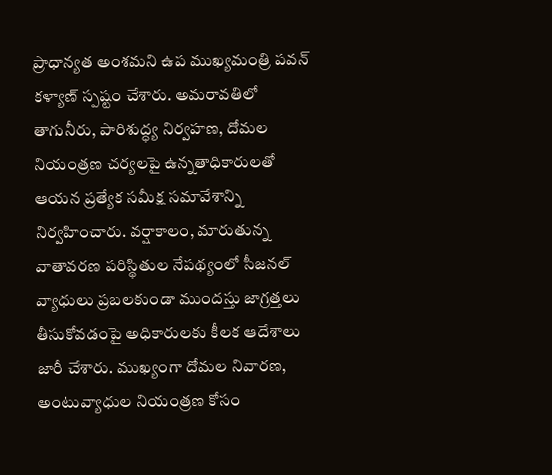ప్రాధాన్యత అంశమని ఉప ముఖ్యమంత్రి పవన్ కళ్యాణ్ స్పష్టం చేశారు. అమరావతిలో తాగునీరు, పారిశుద్ధ్య నిర్వహణ, దోమల నియంత్రణ చర్యలపై ఉన్నతాధికారులతో ఆయన ప్రత్యేక సమీక్ష సమావేశాన్ని నిర్వహించారు. వర్షాకాలం, మారుతున్న వాతావరణ పరిస్థితుల నేపథ్యంలో సీజనల్ వ్యాధులు ప్రబలకుండా ముందస్తు జాగ్రత్తలు తీసుకోవడంపై అధికారులకు కీలక ఆదేశాలు జారీ చేశారు. ముఖ్యంగా దోమల నివారణ, అంటువ్యాధుల నియంత్రణ కోసం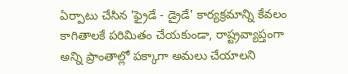ఏర్పాటు చేసిన 'ఫ్రైడే - డ్రైడే' కార్యక్రమాన్ని కేవలం కాగితాలకే పరిమితం చేయకుండా, రాష్ట్రవ్యాప్తంగా అన్ని ప్రాంతాల్లో పక్కాగా అమలు చేయాలని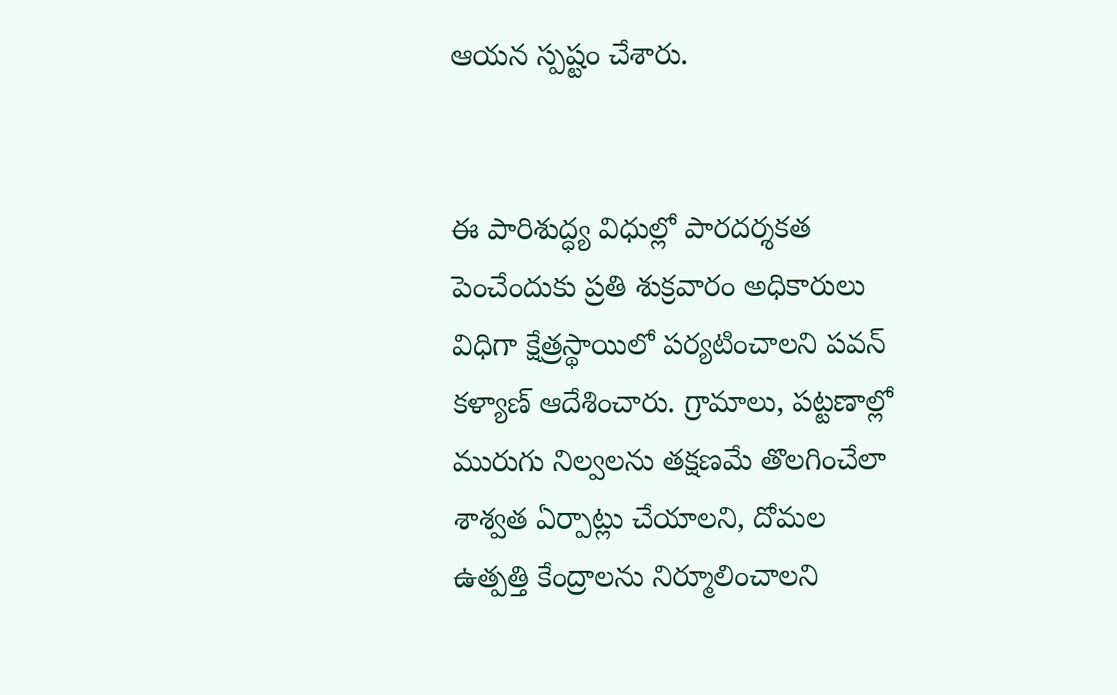ఆయన స్పష్టం చేశారు.


ఈ పారిశుద్ధ్య విధుల్లో పారదర్శకత పెంచేందుకు ప్రతి శుక్రవారం అధికారులు విధిగా క్షేత్రస్థాయిలో పర్యటించాలని పవన్ కళ్యాణ్ ఆదేశించారు. గ్రామాలు, పట్టణాల్లో మురుగు నిల్వలను తక్షణమే తొలగించేలా శాశ్వత ఏర్పాట్లు చేయాలని, దోమల ఉత్పత్తి కేంద్రాలను నిర్మూలించాలని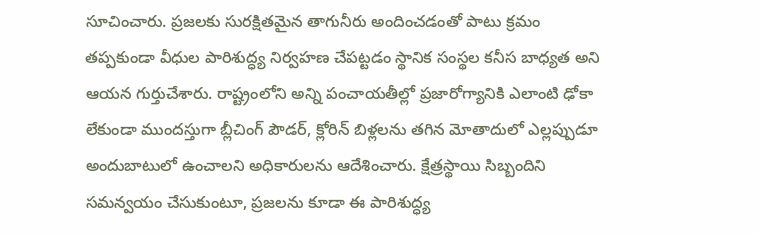సూచించారు. ప్రజలకు సురక్షితమైన తాగునీరు అందించడంతో పాటు క్రమం తప్పకుండా వీధుల పారిశుద్ధ్య నిర్వహణ చేపట్టడం స్థానిక సంస్థల కనీస బాధ్యత అని ఆయన గుర్తుచేశారు. రాష్ట్రంలోని అన్ని పంచాయతీల్లో ప్రజారోగ్యానికి ఎలాంటి ఢోకా లేకుండా ముందస్తుగా బ్లీచింగ్ పౌడర్, క్లోరిన్ బిళ్లలను తగిన మోతాదులో ఎల్లప్పుడూ అందుబాటులో ఉంచాలని అధికారులను ఆదేశించారు. క్షేత్రస్థాయి సిబ్బందిని సమన్వయం చేసుకుంటూ, ప్రజలను కూడా ఈ పారిశుద్ధ్య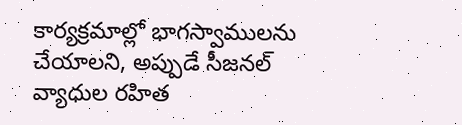కార్యక్రమాల్లో భాగస్వాములను చేయాలని, అప్పుడే సీజనల్ వ్యాధుల రహిత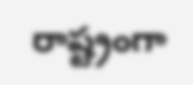రాష్ట్రంగా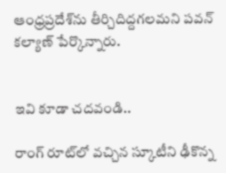ఆంధ్రప్రదేశ్‌ను తీర్చిదిద్దగలమని పవన్ కల్యాణ్ పేర్కొన్నారు.


ఇవి కూడా చదవండి..

రాంగ్‌ రూట్‌లో వచ్చిన స్కూటీని ఢీకొన్న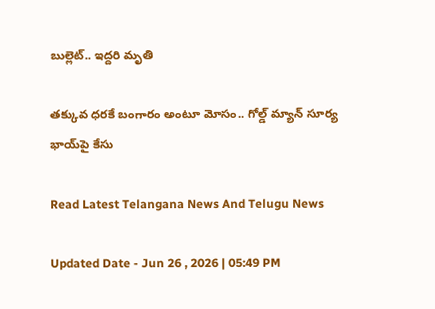బుల్లెట్.. ఇద్దరి మృతి

తక్కువ ధరకే బంగారం అంటూ మోసం.. గోల్డ్ మ్యాన్‌ సూర్య భాయ్‌పై కేసు

Read Latest Telangana News And Telugu News

Updated Date - Jun 26 , 2026 | 05:49 PM